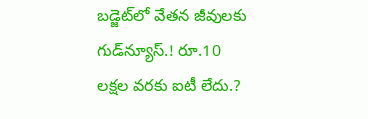బడ్జెట్‌లో వేతన జీవులకు గుడ్‌న్యూస్‌.! రూ.10 లక్షల వరకు ఐటీ లేదు.?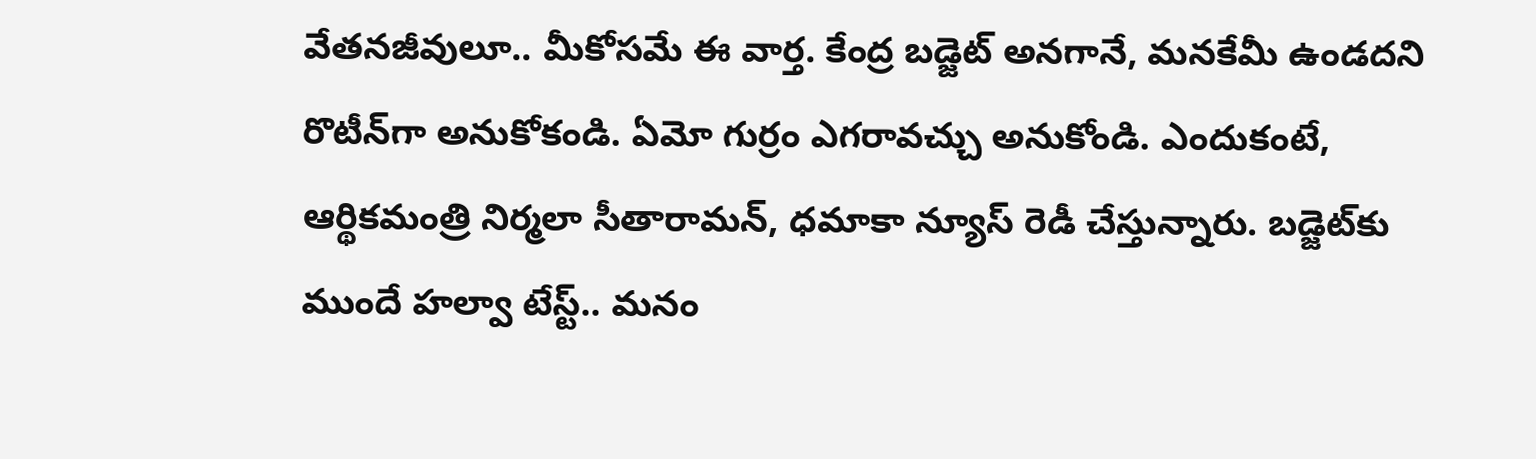వేతనజీవులూ.. మీకోసమే ఈ వార్త. కేంద్ర బడ్జెట్‌ అనగానే, మనకేమీ ఉండదని రొటీన్‌గా అనుకోకండి. ఏమో గుర్రం ఎగరావచ్చు అనుకోండి. ఎందుకంటే, ఆర్థికమంత్రి నిర్మలా సీతారామన్‌, ధమాకా న్యూస్‌ రెడీ చేస్తున్నారు. బడ్జెట్‌కు ముందే హల్వా టేస్ట్‌.. మనం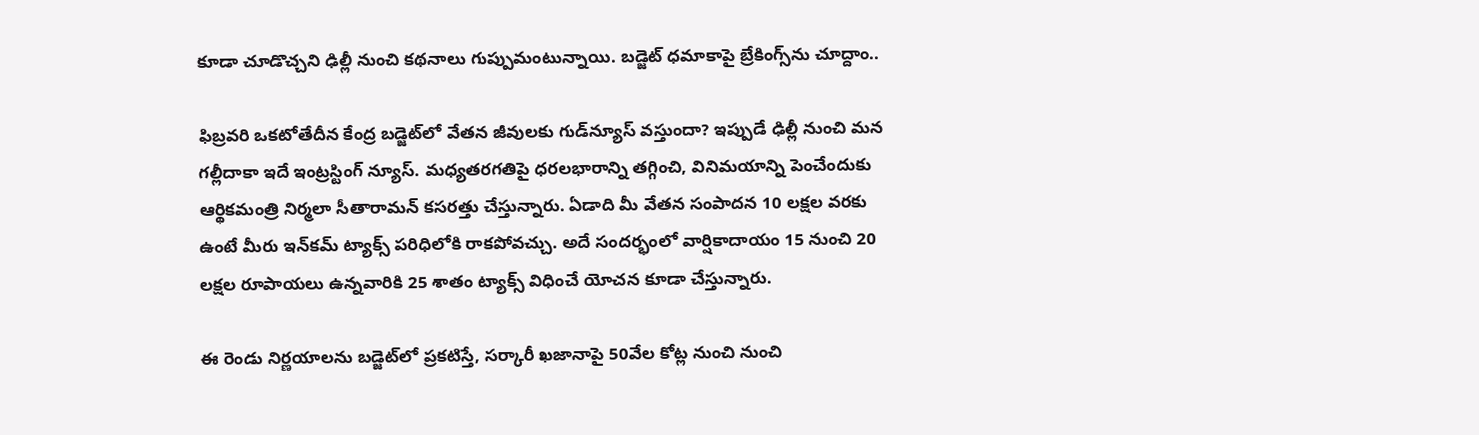కూడా చూడొచ్చని ఢిల్లీ నుంచి కథనాలు గుప్పుమంటున్నాయి. బడ్జెట్‌ ధమాకాపై బ్రేకింగ్స్‌ను చూద్దాం..

ఫిబ్రవరి ఒకటోతేదీన కేంద్ర బడ్జెట్‌లో వేతన జీవులకు గుడ్‌న్యూస్‌ వస్తుందా? ఇప్పుడే ఢిల్లీ నుంచి మన గల్లీదాకా ఇదే ఇంట్రస్టింగ్‌ న్యూస్‌. మధ్యతరగతిపై ధరలభారాన్ని తగ్గించి, వినిమయాన్ని పెంచేందుకు ఆర్థికమంత్రి నిర్మలా సీతారామన్‌ కసరత్తు చేస్తున్నారు. ఏడాది మీ వేతన సంపాదన 10 లక్షల వరకు ఉంటే మీరు ఇన్‌కమ్‌ ట్యాక్స్‌ పరిధిలోకి రాకపోవచ్చు. అదే సందర్భంలో వార్షికాదాయం 15 నుంచి 20 లక్షల రూపాయలు ఉన్నవారికి 25 శాతం ట్యాక్స్‌ విధించే యోచన కూడా చేస్తున్నారు.

ఈ రెండు నిర్ణయాలను బడ్జెట్‌లో ప్రకటిస్తే, సర్కారీ ఖజానాపై 50వేల కోట్ల నుంచి నుంచి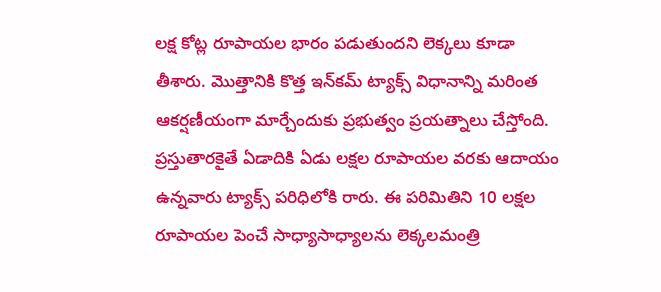లక్ష కోట్ల రూపాయల భారం పడుతుందని లెక్కలు కూడా తీశారు. మొత్తానికి కొత్త ఇన్‌కమ్‌ ట్యాక్స్‌ విధానాన్ని మరింత ఆకర్షణీయంగా మార్చేందుకు ప్రభుత్వం ప్రయత్నాలు చేస్తోంది. ప్రస్తుతారకైతే ఏడాదికి ఏడు లక్షల రూపాయల వరకు ఆదాయం ఉన్నవారు ట్యాక్స్‌ పరిధిలోకి రారు. ఈ పరిమితిని 10 లక్షల రూపాయల పెంచే సాధ్యాసాధ్యాలను లెక్కలమంత్రి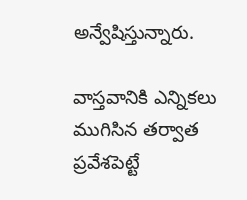అన్వేషిస్తున్నారు.

వాస్తవానికి ఎన్నికలు ముగిసిన తర్వాత ప్రవేశపెట్టే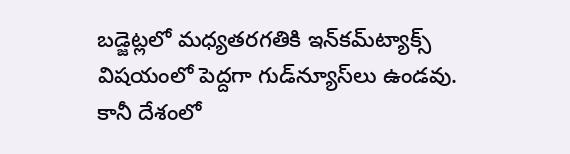బడ్జెట్లలో మధ్యతరగతికి ఇన్‌కమ్‌ట్యాక్స్‌ విషయంలో పెద్దగా గుడ్‌న్యూస్‌లు ఉండవు. కానీ దేశంలో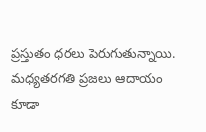ప్రస్తుతం ధరలు పెరుగుతున్నాయి. మధ్యతరగతి ప్రజలు ఆదాయం కూడా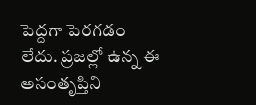పెద్దగా పెరగడం లేదు. ప్రజల్లో ఉన్న ఈ అసంతృప్తిని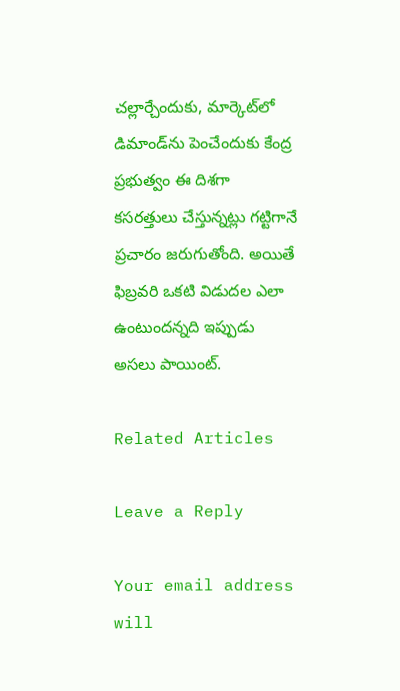చల్లార్చేందుకు, మార్కెట్‌లో డిమాండ్‌ను పెంచేందుకు కేంద్ర ప్రభుత్వం ఈ దిశగా కసరత్తులు చేస్తున్నట్లు గట్టిగానే ప్రచారం జరుగుతోంది. అయితే ఫిబ్రవరి ఒకటి విడుదల ఎలా ఉంటుందన్నది ఇప్పుడు అసలు పాయింట్‌.

Related Articles

Leave a Reply

Your email address will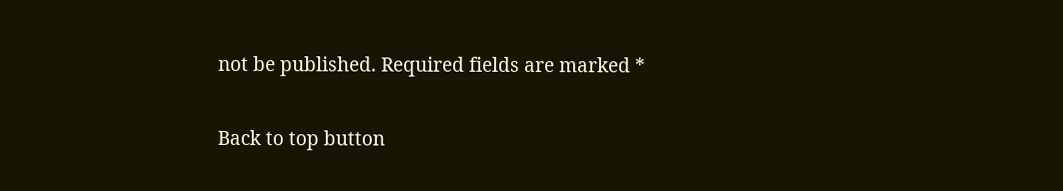not be published. Required fields are marked *

Back to top button